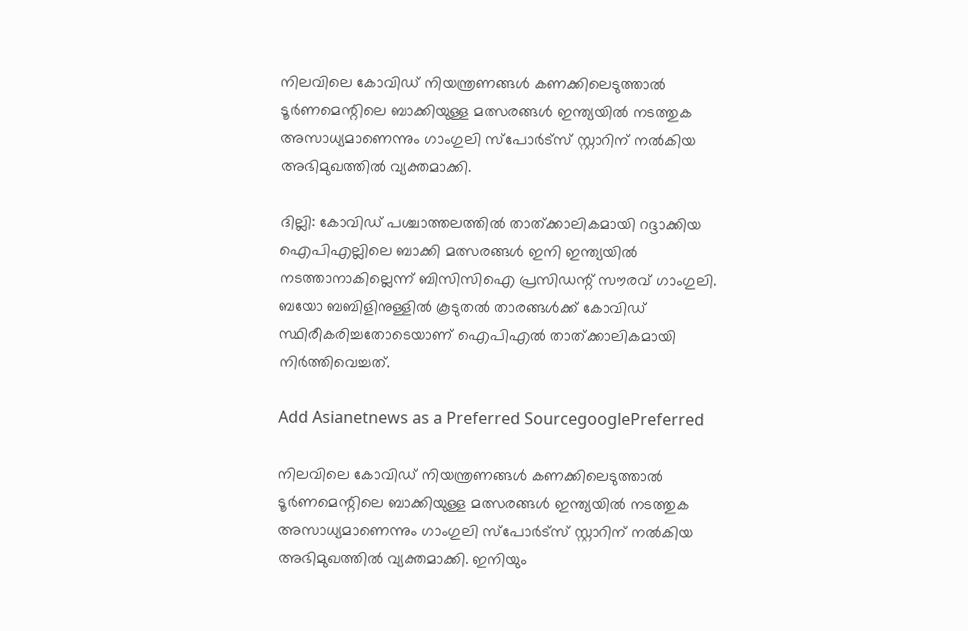നിലവിലെ കോവിഡ് നിയന്ത്രണങ്ങള്‍ കണക്കിലെടുത്താല്‍ ടൂര്‍ണമെന്റിലെ ബാക്കിയുള്ള മത്സരങ്ങള്‍ ഇന്ത്യയില്‍ നടത്തുക അസാധ്യമാണെന്നും ഗാംഗുലി സ്പോര്‍ട്സ് സ്റ്റാറിന് നല്‍കിയ അഭിമുഖത്തില്‍ വ്യക്തമാക്കി.

ദില്ലി: കോവിഡ് പശ്ചാത്തലത്തില്‍ താത്ക്കാലികമായി റദ്ദാക്കിയ ഐപിഎല്ലിലെ ബാക്കി മത്സരങ്ങള്‍ ഇനി ഇന്ത്യയില്‍ നടത്താനാകില്ലെന്ന് ബിസിസിഐ പ്രസിഡന്റ് സൗരവ് ഗാംഗുലി. ബയോ ബബിളിനുള്ളില്‍ കൂടുതല്‍ താരങ്ങള്‍ക്ക് കോവിഡ് സ്ഥിരീകരിച്ചതോടെയാണ് ഐപിഎല്‍ താത്ക്കാലികമായി നിര്‍ത്തിവെച്ചത്.

Add Asianetnews as a Preferred SourcegooglePreferred

നിലവിലെ കോവിഡ് നിയന്ത്രണങ്ങള്‍ കണക്കിലെടുത്താല്‍ ടൂര്‍ണമെന്റിലെ ബാക്കിയുള്ള മത്സരങ്ങള്‍ ഇന്ത്യയില്‍ നടത്തുക അസാധ്യമാണെന്നും ഗാംഗുലി സ്പോര്‍ട്സ് സ്റ്റാറിന് നല്‍കിയ അഭിമുഖത്തില്‍ വ്യക്തമാക്കി. ഇനിയും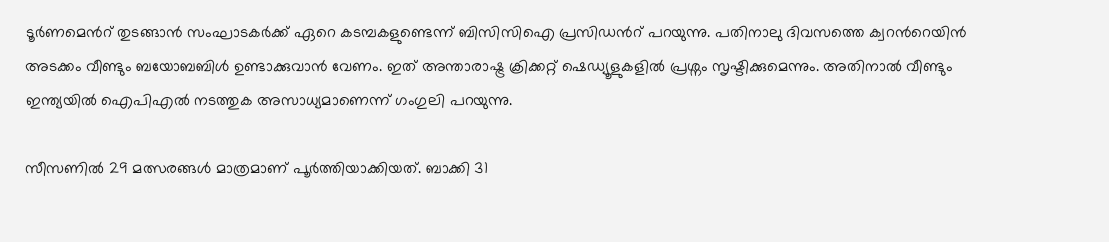ടൂര്‍ണമെന്‍റ് തുടങ്ങാന്‍ സംഘാടകര്‍ക്ക് ഏറെ കടമ്പകളുണ്ടെന്ന് ബിസിസിഐ പ്രസിഡന്‍റ് പറയുന്നു. പതിനാലു ദിവസത്തെ ക്വറന്‍റെയിന്‍ അടക്കം വീണ്ടും ബയോബബിള്‍ ഉണ്ടാക്കുവാന്‍ വേണം. ഇത് അന്താരാഷ്ട്ര ക്രിക്കറ്റ് ഷെഡ്യൂളുകളില്‍ പ്രശ്നം സൃഷ്ടിക്കുമെന്നും. അതിനാല്‍ വീണ്ടും ഇന്ത്യയില്‍ ഐപിഎല്‍ നടത്തുക അസാധ്യമാണെന്ന് ഗംഗുലി പറയുന്നു.

സീസണില്‍ 29 മത്സരങ്ങള്‍ മാത്രമാണ് പൂര്‍ത്തിയാക്കിയത്. ബാക്കി 31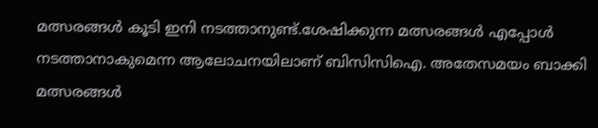മത്സരങ്ങള്‍ കൂടി ഇനി നടത്താനുണ്ട്.ശേഷിക്കുന്ന മത്സരങ്ങള്‍ എപ്പോള്‍ നടത്താനാകുമെന്ന ആലോചനയിലാണ് ബിസിസിഐ. അതേസമയം ബാക്കി മത്സരങ്ങള്‍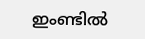ഇംണ്ടില്‍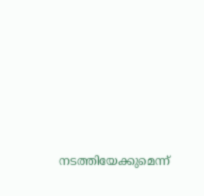നടത്തിയേക്കുമെന്ന്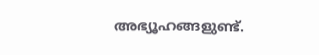അഭ്യൂഹങ്ങളുണ്ട്.